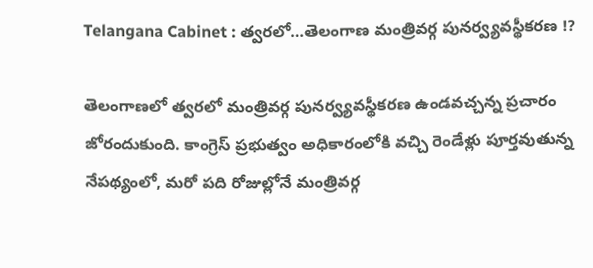Telangana Cabinet : త్వరలో…తెలంగాణ మంత్రివర్గ పునర్వ్యవస్థీకరణ !?

తెలంగాణలో త్వరలో మంత్రివర్గ పునర్వ్యవస్థీకరణ ఉండవచ్చన్న ప్రచారం జోరందుకుంది. కాంగ్రెస్ ప్రభుత్వం అధికారంలోకి వచ్చి రెండేళ్లు పూర్తవుతున్న నేపథ్యంలో, మరో పది రోజుల్లోనే మంత్రివర్గ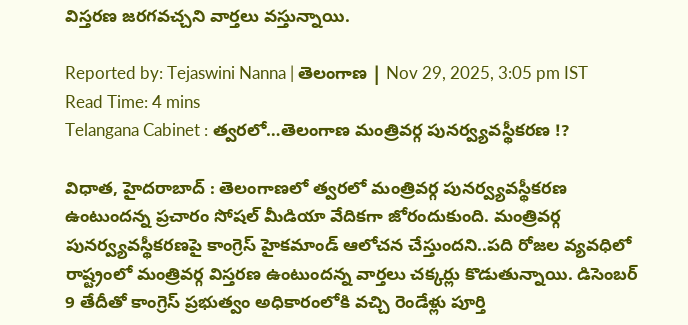విస్తరణ జరగవచ్చని వార్తలు వస్తున్నాయి.

Reported by: Tejaswini Nanna | తెలంగాణ‌ | Nov 29, 2025, 3:05 pm IST
Read Time: 4 mins
Telangana Cabinet : త్వరలో…తెలంగాణ మంత్రివర్గ పునర్వ్యవస్థీకరణ !?

విధాత, హైదరాబాద్ : తెలంగాణలో త్వరలో మంత్రివర్గ పునర్వ్యవస్థీకరణ ఉంటుందన్న ప్రచారం సోషల్ మీడియా వేదికగా జోరందుకుంది. మంత్రివర్గ పునర్వ్యవస్థీకరణపై కాంగ్రెస్ హైకమాండ్ ఆలోచన చేస్తుందని..పది రోజల వ్యవధిలో రాష్ట్రంలో మంత్రివర్గ విస్తరణ ఉంటుందన్న వార్తలు చక్కర్లు కొడుతున్నాయి. డిసెంబర్ 9 తేదీతో కాంగ్రెస్ ప్రభుత్వం అధికారంలోకి వచ్చి రెండేళ్లు పూర్తి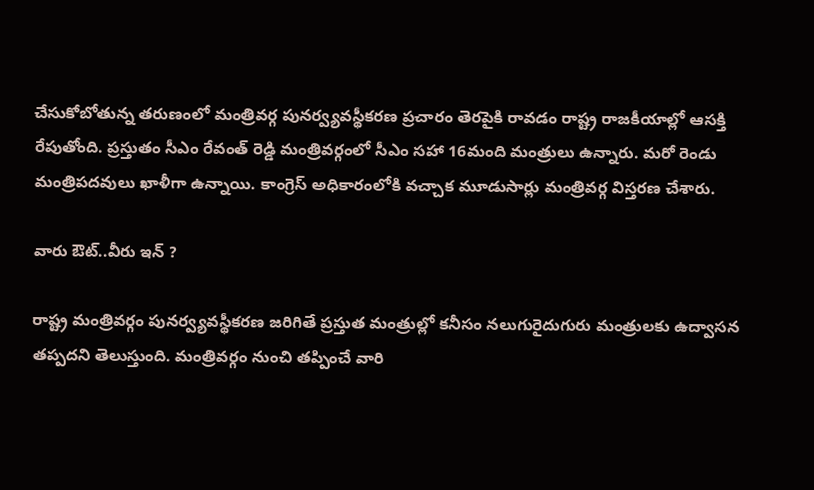చేసుకోబోతున్న తరుణంలో మంత్రివర్గ పునర్వ్యవస్థీకరణ ప్రచారం తెరపైకి రావడం రాష్ట్ర రాజకీయాల్లో ఆసక్తి రేపుతోంది. ప్రస్తుతం సీఎం రేవంత్ రెడ్డి మంత్రివర్గంలో సీఎం సహా 16మంది మంత్రులు ఉన్నారు. మరో రెండు మంత్రిపదవులు ఖాళీగా ఉన్నాయి. కాంగ్రెస్ అధికారంలోకి వచ్చాక మూడుసార్లు మంత్రివర్గ విస్తరణ చేశారు.

వారు ఔట్..వీరు ఇన్ ?

రాష్ట్ర మంత్రివర్గం పునర్వ్యవస్థీకరణ జరిగితే ప్రస్తుత మంత్రుల్లో కనీసం నలుగురైదుగురు మంత్రులకు ఉద్వాసన తప్పదని తెలుస్తుంది. మంత్రివర్గం నుంచి తప్పించే వారి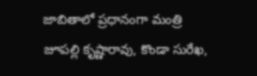జాబితాలో ప్రధానంగా మంత్రి జూపల్లి కృష్ణారావు, కొండా సురేఖ,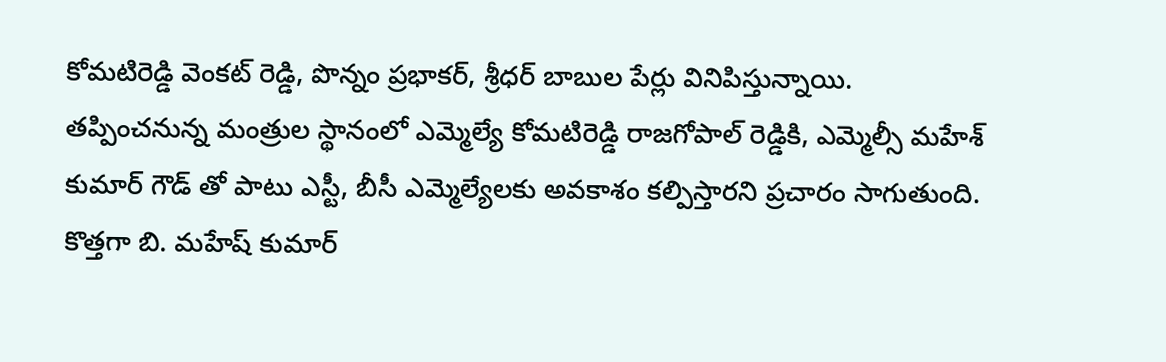కోమటిరెడ్డి వెంకట్ రెడ్డి, పొన్నం ప్రభాకర్, శ్రీధర్ బాబుల పేర్లు వినిపిస్తున్నాయి. తప్పించనున్న మంత్రుల స్థానంలో ఎమ్మెల్యే కోమటిరెడ్డి రాజగోపాల్ రెడ్డికి, ఎమ్మెల్సీ మహేశ్ కుమార్ గౌడ్ తో పాటు ఎస్టీ, బీసీ ఎమ్మెల్యేలకు అవకాశం కల్పిస్తారని ప్రచారం సాగుతుంది. కొత్తగా బి. మహేష్ కుమార్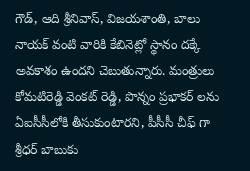గౌడ్, ఆది శ్రీనివాస్, విజయశాంతి, బాలు నాయక్ వంటి వారికి కేబినెట్లో స్థానం దక్కే అవకాశం ఉందని చెబుతున్నారు. మంత్రులు కోమటిరెడ్డి వెంకట్ రెడ్డి, పొన్నం ప్రభాకర్ లను ఏఐసీసీలోకి తీసుకుంటారని, పీసీసీ చీఫ్ గా శ్రీధర్ బాబుకు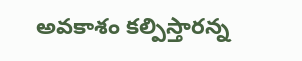అవకాశం కల్పిస్తారన్న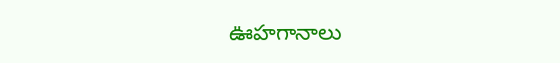ఊహగానాలు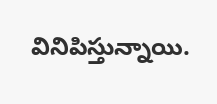వినిపిస్తున్నాయి.